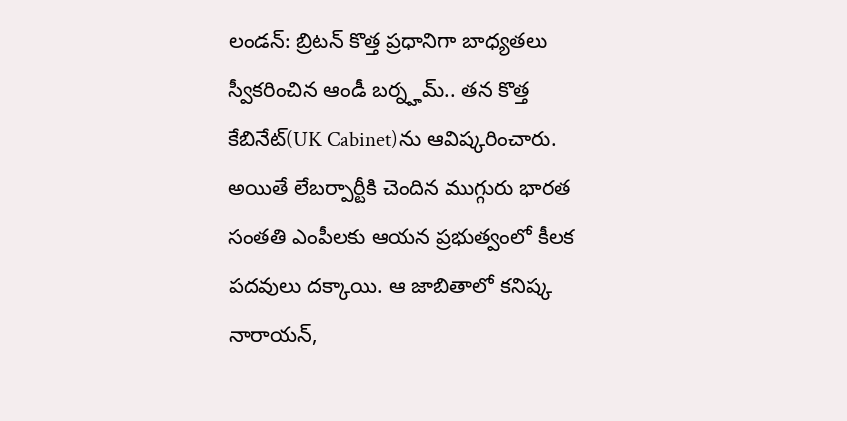లండన్: బ్రిటన్ కొత్త ప్రధానిగా బాధ్యతలు స్వీకరించిన ఆండీ బర్న్హమ్.. తన కొత్త కేబినేట్(UK Cabinet)ను ఆవిష్కరించారు. అయితే లేబర్పార్టీకి చెందిన ముగ్గురు భారత సంతతి ఎంపీలకు ఆయన ప్రభుత్వంలో కీలక పదవులు దక్కాయి. ఆ జాబితాలో కనిష్క నారాయన్,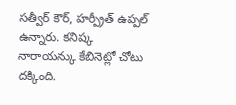సత్వీర్ కౌర్, హర్ప్రీత్ ఉప్పల్ ఉన్నారు. కనిష్క నారాయన్కు కేబినెట్లో చోటు దక్కింది.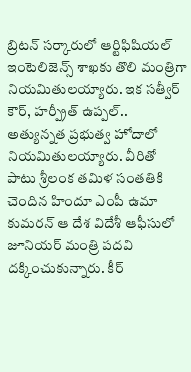బ్రిటన్ సర్కారులో ఆర్టిఫిషియల్ ఇంటెలిజెన్స్ శాఖకు తొలి మంత్రిగా నియమితులయ్యారు. ఇక సత్వీర్ కౌర్, హర్ప్రీత్ ఉప్పల్.. అత్యున్నత ప్రభుత్వ హోదాలో నియమితులయ్యారు. వీరితో పాటు శ్రీలంక తమిళ సంతతికి చెందిన హిందూ ఎంపీ ఉమా కుమరన్ ఆ దేశ విదేశీ ఆఫీసులో జూనియర్ మంత్రి పదవి దక్కించుకున్నారు. కీర్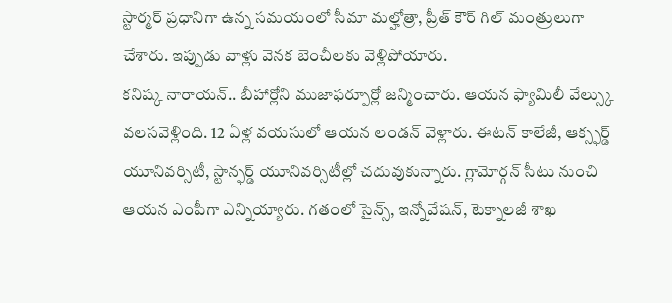స్టార్మర్ ప్రధానిగా ఉన్న సమయంలో సీమా మల్హోత్రా, ప్రీత్ కౌర్ గిల్ మంత్రులుగా చేశారు. ఇప్పుడు వాళ్లు వెనక బెంచీలకు వెళ్లిపోయారు.
కనిష్క నారాయన్.. బీహార్లోని ముజాఫర్పూర్లో జన్మించారు. ఆయన ఫ్యామిలీ వేల్స్కు వలసవెళ్లింది. 12 ఏళ్ల వయసులో ఆయన లండన్ వెళ్లారు. ఈటన్ కాలేజీ, ఆక్స్ఫర్డ్ యూనివర్సిటీ, స్టాన్ఫర్డ్ యూనివర్సిటీల్లో చదువుకున్నారు. గ్లామోర్గన్ సీటు నుంచి ఆయన ఎంపీగా ఎన్నియ్యారు. గతంలో సైన్స్, ఇన్నోవేషన్, టెక్నాలజీ శాఖ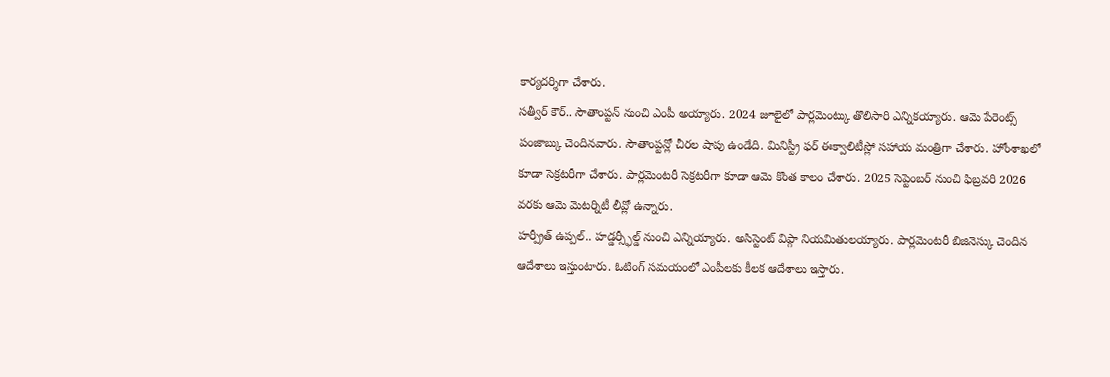కార్యదర్శిగా చేశారు.
సత్వీర్ కౌర్.. సౌతాంప్టన్ నుంచి ఎంపీ అయ్యారు. 2024 జూలైలో పార్లమెంట్కు తొలిసారి ఎన్నికయ్యారు. ఆమె పేరెంట్స్ పంజాబ్కు చెందినవారు. సౌతాంప్టన్లో చీరల షాపు ఉండేది. మినిస్ట్రీ ఫర్ ఈక్వాలిటీస్లో సహాయ మంత్రిగా చేశారు. హోంశాఖలో కూడా సెక్రటరీగా చేశారు. పార్లమెంటరీ సెక్రటరీగా కూడా ఆమె కొంత కాలం చేశారు. 2025 సెప్టెంబర్ నుంచి ఫిబ్రవరి 2026 వరకు ఆమె మెటర్నిటీ లీవ్లో ఉన్నారు.
హర్ప్రీత్ ఉప్పల్.. హడ్డర్స్ఫీల్డ్ నుంచి ఎన్నియ్యారు. అసిస్టెంట్ విప్గా నియమితులయ్యారు. పార్లమెంటరీ బిజినెస్కు చెందిన ఆదేశాలు ఇస్తుంటారు. ఓటింగ్ సమయంలో ఎంపీలకు కీలక ఆదేశాలు ఇస్తారు.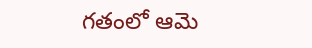గతంలో ఆమె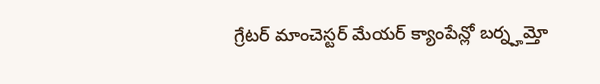గ్రేటర్ మాంచెస్టర్ మేయర్ క్యాంపేన్లో బర్న్హమ్తో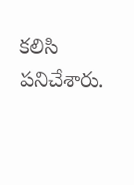కలిసి పనిచేశారు.